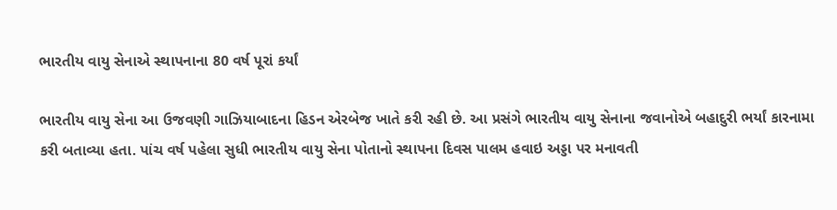ભારતીય વાયુ સેનાએ સ્થાપનાના 80 વર્ષ પૂરાં કર્યાં

ભારતીય વાયુ સેના આ ઉજવણી ગાઝિયાબાદના હિડન એરબેજ ખાતે કરી રહી છે. આ પ્રસંગે ભારતીય વાયુ સેનાના જવાનોએ બહાદુરી ભર્યાં કારનામા કરી બતાવ્યા હતા. પાંચ વર્ષ પહેલા સુધી ભારતીય વાયુ સેના પોતાનો સ્થાપના દિવસ પાલમ હવાઇ અડ્ડા પર મનાવતી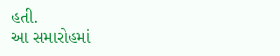હતી.
આ સમારોહમાં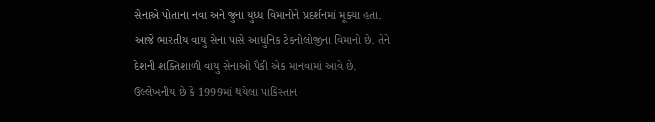સેનાએ પોતાના નવા અને જુના યુધ્ધ વિમાનોને પ્રદર્શનમાં મૂક્યા હતા. આજે ભારતીય વાયુ સેના પાસે આધુનિક ટેકનોલોજીના વિમાનો છે. તેને દેશની શક્તિશાળી વાયુ સેનાઓ પૈકી એક માનવામાં આવે છે.
ઉલ્લેખનીય છે કે 1999માં થયેલા પાકિસ્તાન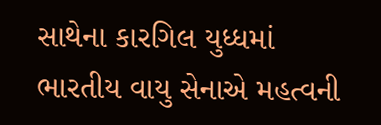સાથેના કારગિલ યુધ્ધમાં ભારતીય વાયુ સેનાએ મહત્વની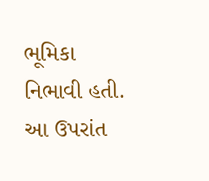ભૂમિકા નિભાવી હતી. આ ઉપરાંત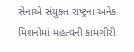સેનાએ સંયુક્ત રાષ્ટ્રના અનેક મિશનોમાં મહત્વની કામગીરી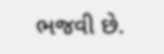ભજવી છે.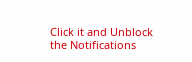Click it and Unblock the Notifications